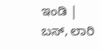ಇಂಡಿ | ಬಸ್, ಲಾರಿ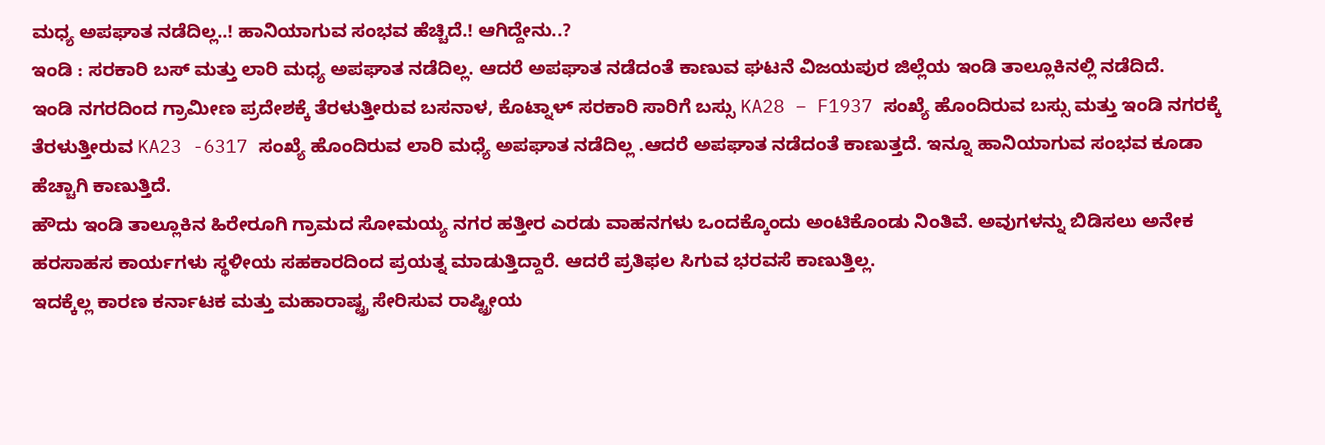ಮಧ್ಯ ಅಪಘಾತ ನಡೆದಿಲ್ಲ..! ಹಾನಿಯಾಗುವ ಸಂಭವ ಹೆಚ್ಚಿದೆ.! ಆಗಿದ್ದೇನು..?
ಇಂಡಿ : ಸರಕಾರಿ ಬಸ್ ಮತ್ತು ಲಾರಿ ಮಧ್ಯ ಅಪಘಾತ ನಡೆದಿಲ್ಲ. ಆದರೆ ಅಪಘಾತ ನಡೆದಂತೆ ಕಾಣುವ ಘಟನೆ ವಿಜಯಪುರ ಜಿಲ್ಲೆಯ ಇಂಡಿ ತಾಲ್ಲೂಕಿನಲ್ಲಿ ನಡೆದಿದೆ.
ಇಂಡಿ ನಗರದಿಂದ ಗ್ರಾಮೀಣ ಪ್ರದೇಶಕ್ಕೆ ತೆರಳುತ್ತೀರುವ ಬಸನಾಳ, ಕೊಟ್ನಾಳ್ ಸರಕಾರಿ ಸಾರಿಗೆ ಬಸ್ಸು KA28 – F1937 ಸಂಖ್ಯೆ ಹೊಂದಿರುವ ಬಸ್ಸು ಮತ್ತು ಇಂಡಿ ನಗರಕ್ಕೆ ತೆರಳುತ್ತೀರುವ KA23 -6317 ಸಂಖ್ಯೆ ಹೊಂದಿರುವ ಲಾರಿ ಮಧ್ಯೆ ಅಪಘಾತ ನಡೆದಿಲ್ಲ .ಆದರೆ ಅಪಘಾತ ನಡೆದಂತೆ ಕಾಣುತ್ತದೆ. ಇನ್ನೂ ಹಾನಿಯಾಗುವ ಸಂಭವ ಕೂಡಾ ಹೆಚ್ಚಾಗಿ ಕಾಣುತ್ತಿದೆ.
ಹೌದು ಇಂಡಿ ತಾಲ್ಲೂಕಿನ ಹಿರೇರೂಗಿ ಗ್ರಾಮದ ಸೋಮಯ್ಯ ನಗರ ಹತ್ತೀರ ಎರಡು ವಾಹನಗಳು ಒಂದಕ್ಕೊಂದು ಅಂಟಿಕೊಂಡು ನಿಂತಿವೆ. ಅವುಗಳನ್ನು ಬಿಡಿಸಲು ಅನೇಕ ಹರಸಾಹಸ ಕಾರ್ಯಗಳು ಸ್ಥಳೀಯ ಸಹಕಾರದಿಂದ ಪ್ರಯತ್ನ ಮಾಡುತ್ತಿದ್ದಾರೆ. ಆದರೆ ಪ್ರತಿಫಲ ಸಿಗುವ ಭರವಸೆ ಕಾಣುತ್ತಿಲ್ಲ.
ಇದಕ್ಕೆಲ್ಲ ಕಾರಣ ಕರ್ನಾಟಕ ಮತ್ತು ಮಹಾರಾಷ್ಟ್ರ ಸೇರಿಸುವ ರಾಷ್ಟ್ರೀಯ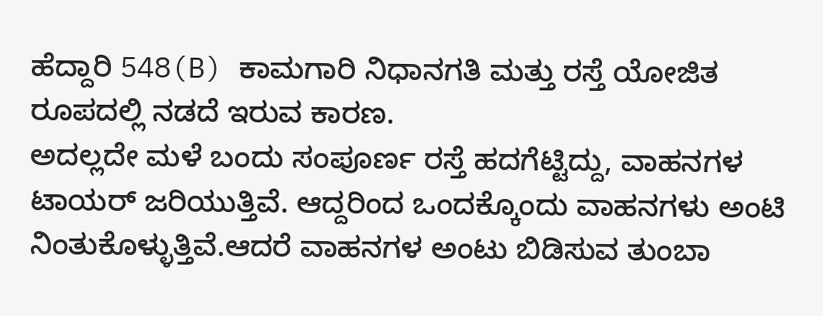ಹೆದ್ದಾರಿ 548(B) ಕಾಮಗಾರಿ ನಿಧಾನಗತಿ ಮತ್ತು ರಸ್ತೆ ಯೋಜಿತ ರೂಪದಲ್ಲಿ ನಡದೆ ಇರುವ ಕಾರಣ.
ಅದಲ್ಲದೇ ಮಳೆ ಬಂದು ಸಂಪೂರ್ಣ ರಸ್ತೆ ಹದಗೆಟ್ಟಿದ್ದು, ವಾಹನಗಳ ಟಾಯರ್ ಜರಿಯುತ್ತಿವೆ. ಆದ್ದರಿಂದ ಒಂದಕ್ಕೊಂದು ವಾಹನಗಳು ಅಂಟಿ ನಿಂತುಕೊಳ್ಳುತ್ತಿವೆ.ಆದರೆ ವಾಹನಗಳ ಅಂಟು ಬಿಡಿಸುವ ತುಂಬಾ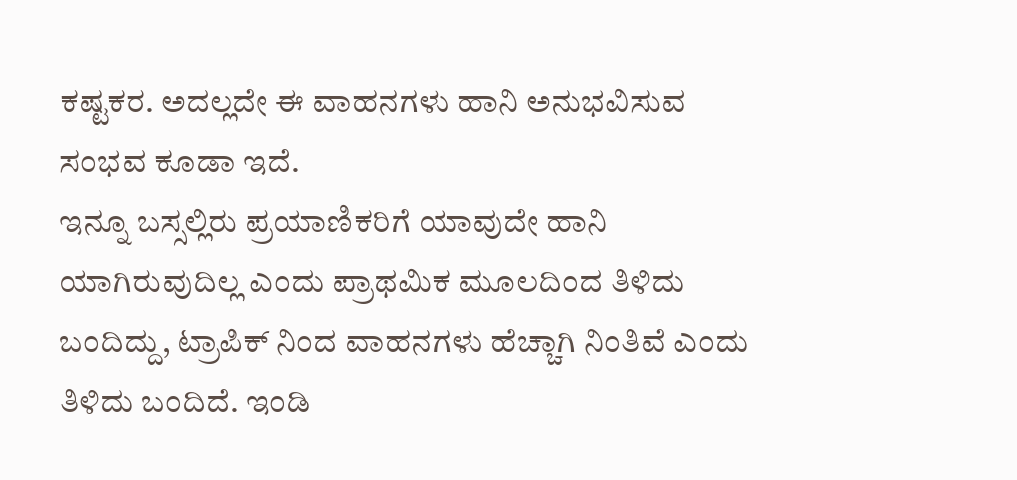ಕಷ್ಟಕರ. ಅದಲ್ಲದೇ ಈ ವಾಹನಗಳು ಹಾನಿ ಅನುಭವಿಸುವ ಸಂಭವ ಕೂಡಾ ಇದೆ.
ಇನ್ನೂ ಬಸ್ಸಲ್ಲಿರು ಪ್ರಯಾಣಿಕರಿಗೆ ಯಾವುದೇ ಹಾನಿ ಯಾಗಿರುವುದಿಲ್ಲ ಎಂದು ಪ್ರಾಥಮಿಕ ಮೂಲದಿಂದ ತಿಳಿದು ಬಂದಿದ್ದು, ಟ್ರಾಪಿಕ್ ನಿಂದ ವಾಹನಗಳು ಹೆಚ್ಚಾಗಿ ನಿಂತಿವೆ ಎಂದು ತಿಳಿದು ಬಂದಿದೆ. ಇಂಡಿ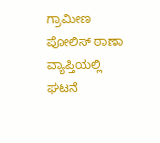ಗ್ರಾಮೀಣ ಪೋಲಿಸ್ ಠಾಣಾ ವ್ಯಾಪ್ತಿಯಲ್ಲಿ ಘಟನೆ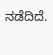ನಡೆದಿದೆ.